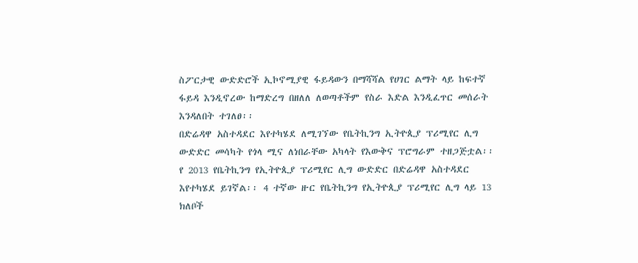ስፖርታዊ ውድድሮች ኢኮኖሚያዊ ፋይዳውን በማሻሻል የሀገር ልማት ላይ ከፍተኛ ፋይዳ እንዲኖረው ከማድረግ በዘለለ ለወጣቶችም የስራ እድል እንዲፈጥር መሰራት እንዳለበት ተገለፀ፡፡
በድሬዳዋ አስተዳደር እየተካሄደ ለሚገኘው የቤትኪንግ ኢትዮጲያ ፕሪሚየር ሊግ ውድድር መሳካት የጎላ ሚና ለነበራቸው አካላት የእውቅና ፕሮግራም ተዘጋጅቷል፡፡ የ 2013 የቤትኪንግ የኢትዮጲያ ፕሪሚየር ሊግ ውድድር በድሬዳዋ አስተዳደር እየተካሄደ ይገኛል፡፡ 4 ተኛው ዙር የቤትኪንግ የኢትዮጲያ ፕሪሚየር ሊግ ላይ 13 ክለቦች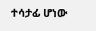ተሳታፊ ሆነው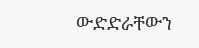ውድድራቸውን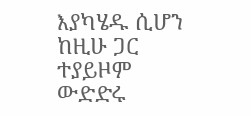እያካሄዱ ሲሆን ከዚሁ ጋር ተያይዞም ውድድሩ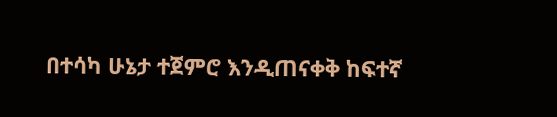በተሳካ ሁኔታ ተጀምሮ እንዲጠናቀቅ ከፍተኛ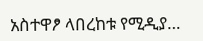አስተዋፆ ላበረከቱ የሚዲያ…